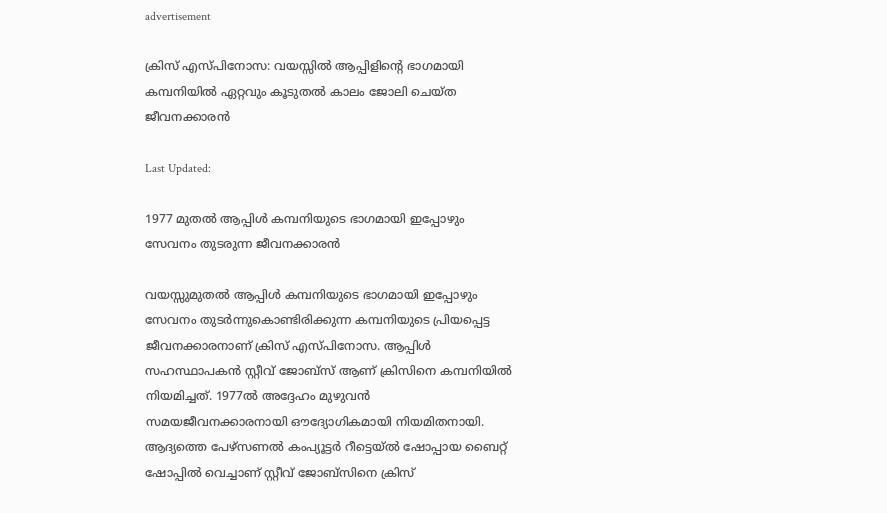advertisement

ക്രിസ് എസ്പിനോസ: വയസ്സില്‍ ആപ്പിളിന്റെ ഭാഗമായി കമ്പനിയില്‍ ഏറ്റവും കൂടുതല്‍ കാലം ജോലി ചെയ്ത ജീവനക്കാരന്‍

Last Updated:

1977 മുതൽ ആപ്പിള്‍ കമ്പനിയുടെ ഭാഗമായി ഇപ്പോഴും സേവനം തുടരുന്ന ജീവനക്കാരൻ

വയസ്സുമുതല്‍ ആപ്പിള്‍ കമ്പനിയുടെ ഭാഗമായി ഇപ്പോഴും സേവനം തുടര്‍ന്നുകൊണ്ടിരിക്കുന്ന കമ്പനിയുടെ പ്രിയപ്പെട്ട ജീവനക്കാരനാണ് ക്രിസ് എസ്പിനോസ. ആപ്പിള്‍ സഹസ്ഥാപകന്‍ സ്റ്റീവ് ജോബ്‌സ് ആണ് ക്രിസിനെ കമ്പനിയിൽ നിയമിച്ചത്. 1977ല്‍ അദ്ദേഹം മുഴുവൻ സമയജീവനക്കാരനായി ഔദ്യോഗികമായി നിയമിതനായി. ആദ്യത്തെ പേഴ്‌സണല്‍ കംപ്യൂട്ടര്‍ റീട്ടെയ്ല്‍ ഷോപ്പായ ബൈറ്റ് ഷോപ്പില്‍ വെച്ചാണ് സ്റ്റീവ് ജോബ്‌സിനെ ക്രിസ്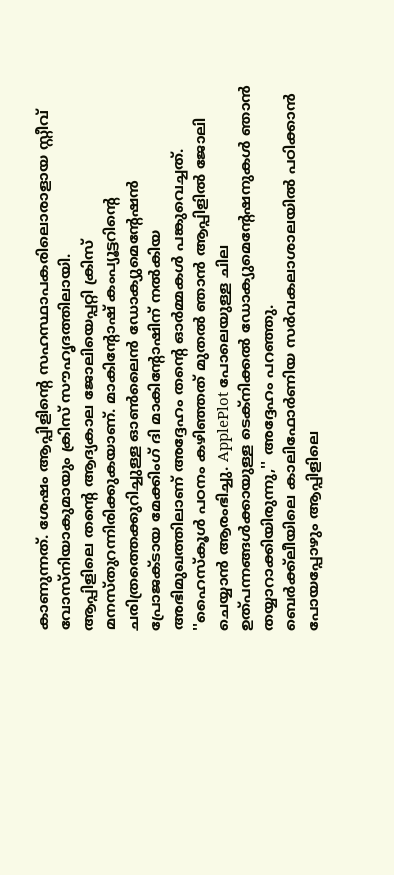കാണുന്നത്. ശേഷം ആപ്പിളിന്റെ സഹസ്ഥാപകരിലൊരാളായ സ്റ്റീവ് വോസ്‌നിയാകുമായും ക്രിസ് സൗഹൃദത്തിലായി.
ആപ്പിളിലെ തന്റെ ആദ്യകാല ജോലിയെപ്പറ്റി ക്രിസ് മനസ്തുറന്നിരിക്കുകയാണ്. മാകിന്റോഷ് കംപ്യൂട്ടറിന്റെ ചരിത്രത്തെക്കുറിച്ചുള്ള ഓണ്‍ലൈന്‍ ഡോക്യുമെന്റേഷന്‍ പ്രോജക്ടായ മേക്കിംഗ് ദി മാകിന്റോഷിന് നല്‍കിയ അഭിമുഖത്തിലാണ് അദ്ദേഹം തന്റെ ഓര്‍മ്മകള്‍ പങ്കുവെച്ചത്. ''ഹൈസ്‌കൂള്‍ പഠനം കഴിഞ്ഞത് മുതല്‍ ഞാന്‍ ആപ്പിളില്‍ ജോലി ചെയ്യാന്‍ ആരംഭിച്ചു. ApplePlot പോലെയുള്ള ചില ഉത്പന്നങ്ങള്‍ക്കായുള്ള ടെക്‌നിക്കല്‍ ഡോക്യുമെന്റേഷനുകള്‍ ഞാന്‍ തയ്യാറാക്കിയിരുന്നു,'' അദ്ദേഹം പറഞ്ഞു.
ബെര്‍ക്ക്‌ലീയിലെ കാലിഫോര്‍ണിയ സര്‍വകലാശാലയില്‍ പഠിക്കാന്‍ പോയപ്പോഴും ആപ്പിളിലെ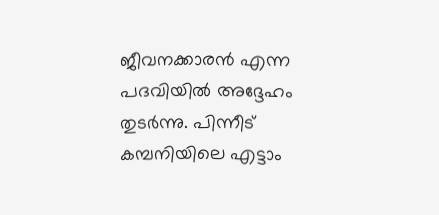ജീവനക്കാരന്‍ എന്ന പദവിയില്‍ അദ്ദേഹം തുടര്‍ന്നു. പിന്നീട് കമ്പനിയിലെ എട്ടാം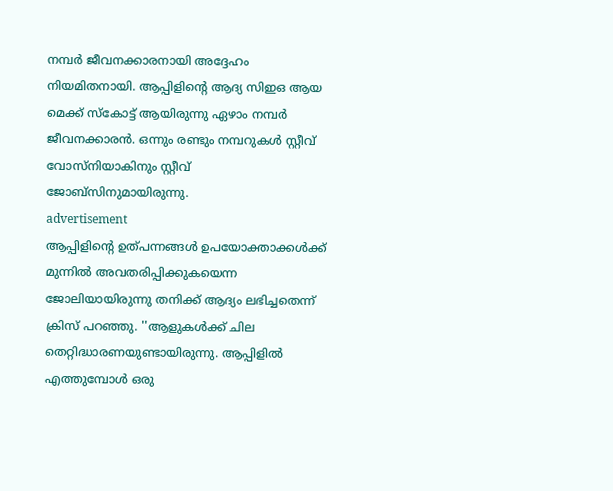നമ്പര്‍ ജീവനക്കാരനായി അദ്ദേഹം നിയമിതനായി. ആപ്പിളിന്റെ ആദ്യ സിഇഒ ആയ മെക്ക് സ്‌കോട്ട് ആയിരുന്നു ഏഴാം നമ്പര്‍ ജീവനക്കാരന്‍. ഒന്നും രണ്ടും നമ്പറുകള്‍ സ്റ്റീവ് വോസ്‌നിയാകിനും സ്റ്റീവ് ജോബ്‌സിനുമായിരുന്നു.
advertisement
ആപ്പിളിന്റെ ഉത്പന്നങ്ങൾ ഉപയോക്താക്കൾക്ക് മുന്നില്‍ അവതരിപ്പിക്കുകയെന്ന ജോലിയായിരുന്നു തനിക്ക് ആദ്യം ലഭിച്ചതെന്ന് ക്രിസ് പറഞ്ഞു. ''ആളുകള്‍ക്ക് ചില തെറ്റിദ്ധാരണയുണ്ടായിരുന്നു. ആപ്പിളില്‍ എത്തുമ്പോള്‍ ഒരു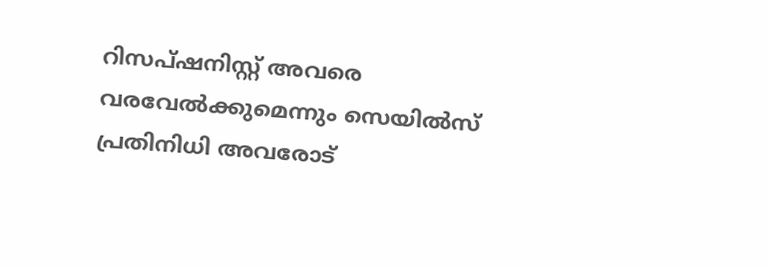റിസപ്ഷനിസ്റ്റ് അവരെ വരവേല്‍ക്കുമെന്നും സെയില്‍സ് പ്രതിനിധി അവരോട്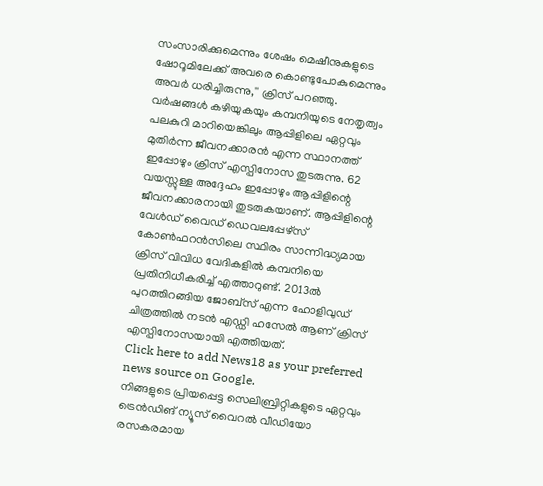സംസാരിക്കുമെന്നും ശേഷം മെഷീനുകളുടെ ഷോറൂമിലേക്ക് അവരെ കൊണ്ടുപോകുമെന്നും അവര്‍ ധരിച്ചിരുന്നു,'' ക്രിസ് പറഞ്ഞു.
വര്‍ഷങ്ങള്‍ കഴിയുകയും കമ്പനിയുടെ നേതൃത്വം പലകുറി മാറിയെങ്കിലും ആപ്പിളിലെ ഏറ്റവും മുതിര്‍ന്ന ജീവനക്കാരന്‍ എന്ന സ്ഥാനത്ത് ഇപ്പോഴും ക്രിസ് എസ്പിനോസ തുടരുന്നു. 62 വയസ്സുള്ള അദ്ദേഹം ഇപ്പോഴും ആപ്പിളിന്റെ ജീവനക്കാരനായി തുടരുകയാണ്. ആപ്പിളിന്റെ വേള്‍ഡ് വൈഡ് ഡെവലപ്പേഴ്‌സ് കോണ്‍ഫറന്‍സിലെ സ്ഥിരം സാന്നിദ്ധ്യമായ ക്രിസ് വിവിധ വേദികളില്‍ കമ്പനിയെ പ്രതിനിധീകരിച്ച് എത്താറുണ്ട്. 2013ല്‍ പുറത്തിറങ്ങിയ ജോബ്‌സ് എന്ന ഹോളിവുഡ് ചിത്രത്തില്‍ നടന്‍ എഡ്ഡി ഹസേല്‍ ആണ് ക്രിസ് എസ്പിനോസയായി എത്തിയത്.
Click here to add News18 as your preferred news source on Google.
നിങ്ങളുടെ പ്രിയപ്പെട്ട സെലിബ്രിറ്റികളുടെ ഏറ്റവും ട്രെൻഡിങ് ന്യൂസ് വൈറൽ വീഡിയോ രസകരമായ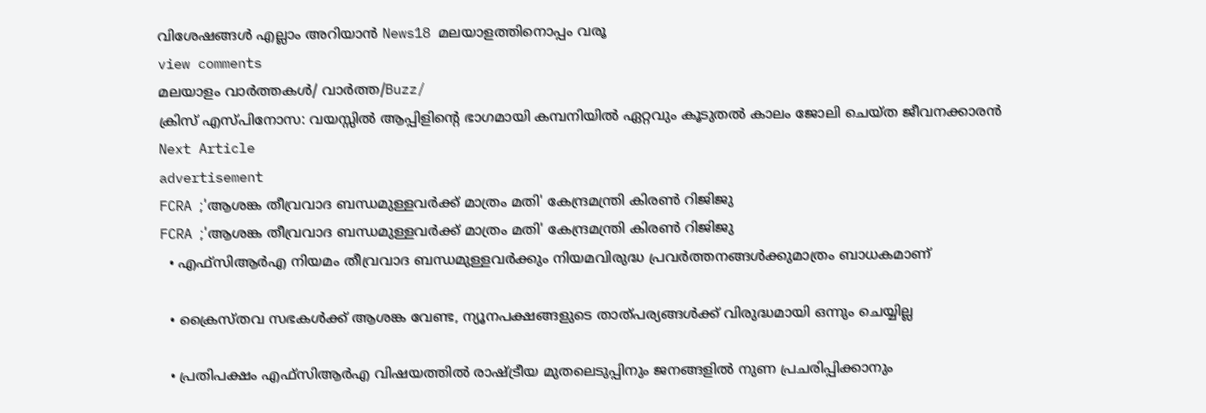വിശേഷങ്ങൾ എല്ലാം അറിയാൻ News18 മലയാളത്തിനൊപ്പം വരൂ
view comments
മലയാളം വാർത്തകൾ/ വാർത്ത/Buzz/
ക്രിസ് എസ്പിനോസ: വയസ്സില്‍ ആപ്പിളിന്റെ ഭാഗമായി കമ്പനിയില്‍ ഏറ്റവും കൂടുതല്‍ കാലം ജോലി ചെയ്ത ജീവനക്കാരന്‍
Next Article
advertisement
FCRA ;'ആശങ്ക തീവ്രവാദ ബന്ധമുള്ളവർക്ക് മാത്രം മതി' കേന്ദ്രമന്ത്രി കിരണ്‍ റിജിജു
FCRA ;'ആശങ്ക തീവ്രവാദ ബന്ധമുള്ളവർക്ക് മാത്രം മതി' കേന്ദ്രമന്ത്രി കിരണ്‍ റിജിജു
  • എഫ്‌സിആർഎ നിയമം തീവ്രവാദ ബന്ധമുള്ളവർക്കും നിയമവിരുദ്ധ പ്രവർത്തനങ്ങൾക്കുമാത്രം ബാധകമാണ്

  • ക്രൈസ്തവ സഭകൾക്ക് ആശങ്ക വേണ്ട, ന്യൂനപക്ഷങ്ങളുടെ താത്പര്യങ്ങൾക്ക് വിരുദ്ധമായി ഒന്നും ചെയ്യില്ല

  • പ്രതിപക്ഷം എഫ്‌സിആർഎ വിഷയത്തിൽ രാഷ്ട്രീയ മുതലെടുപ്പിനും ജനങ്ങളിൽ നുണ പ്രചരിപ്പിക്കാനും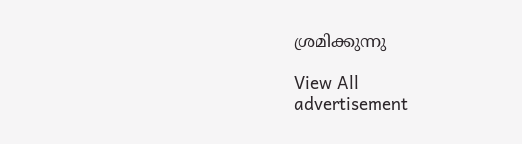ശ്രമിക്കുന്നു

View All
advertisement